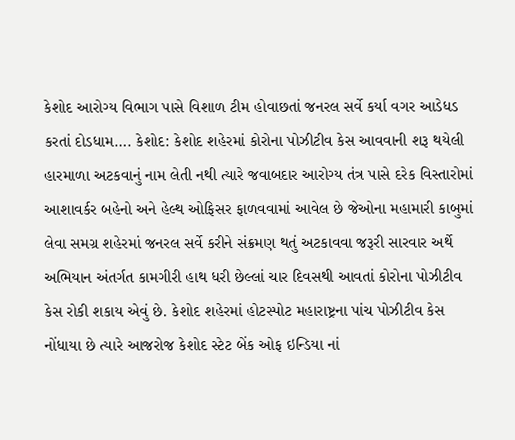કેશોદ આરોગ્ય વિભાગ પાસે વિશાળ ટીમ હોવાછતાં જનરલ સર્વે કર્યા વગર આડેધડ કરતાં દોડધામ…. કેશોદ: કેશોદ શહેરમાં કોરોના પોઝીટીવ કેસ આવવાની શરૂ થયેલી હારમાળા અટકવાનું નામ લેતી નથી ત્યારે જવાબદાર આરોગ્ય તંત્ર પાસે દરેક વિસ્તારોમાં આશાવર્કર બહેનો અને હેલ્થ ઓફિસર ફાળવવામાં આવેલ છે જેઓના મહામારી કાબુમાં લેવા સમગ્ર શહેરમાં જનરલ સર્વે કરીને સંક્રમણ થતું અટકાવવા જરૂરી સારવાર અર્થે અભિયાન અંતર્ગત કામગીરી હાથ ધરી છેલ્લાં ચાર દિવસથી આવતાં કોરોના પોઝીટીવ કેસ રોકી શકાય એવું છે. કેશોદ શહેરમાં હોટસ્પોટ મહારાષ્ટ્રના પાંચ પોઝીટીવ કેસ નોંધાયા છે ત્યારે આજરોજ કેશોદ સ્ટેટ બેંક ઓફ ઇન્ડિયા નાં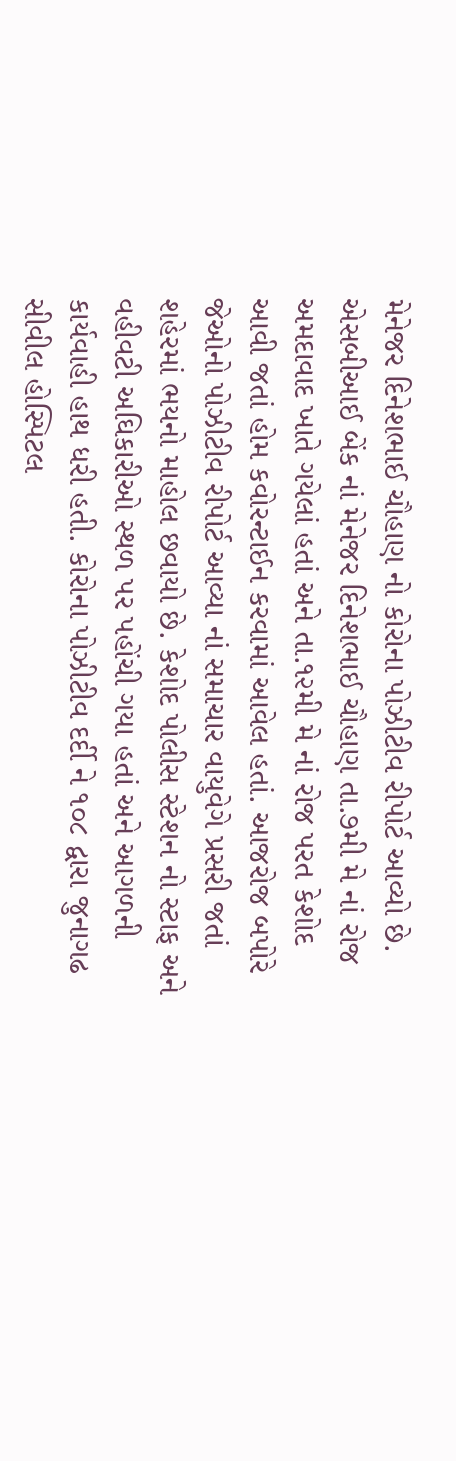મેનેજર દિનેશભાઈ ચૌહાણ નો કોરોના પોઝીટીવ રીપોર્ટ આવ્યો છે. એસબીઆઈ બેંક નાં મેનેજર દિનેશભાઈ ચૌહાણ તા.૭મી મે નાં રોજ અમદાવાદ ખાતે ગયેલાં હતાં અને તા.૧૨મી મે નાં રોજ પરત કેશોદ આવી જતાં હોમ કવોરન્ટાઈન કરવામાં આવેલ હતાં. આજરોજ બપોરે જેઓનો પોઝીટીવ રીપોર્ટ આવ્યા નાં સમાચાર વાયુવેગે પ્રસરી જતાં શહેરમાં ભયનો માહોલ છવાયો છે. કેશોદ પોલીસ સ્ટેશન નો સ્ટાફ અને વહીવટી અઘિકારીઓ સ્થળ પર પહોંચી ગયા હતાં અને આગળની કાર્યવાહી હાથ ધરી હતી. કોરોના પોઝીટીવ દર્દી ને ૧૦૮ દ્વારા જુનાગઢ સીવીલ હોસ્પિટલ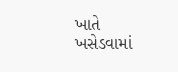ખાતે ખસેડવામાં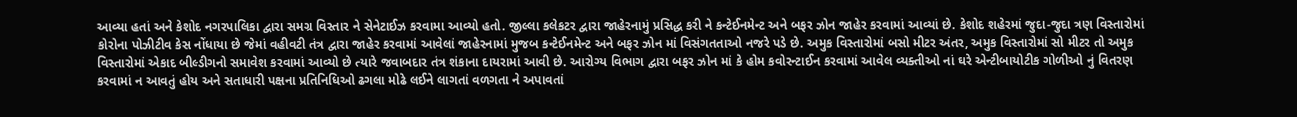આવ્યા હતાં અને કેશોદ નગરપાલિકા દ્વારા સમગ્ર વિસ્તાર ને સેનેટાઈઝ કરવામા આવ્યો હતો. જીલ્લા કલેકટર દ્વારા જાહેરનામું પ્રસિદ્ધ કરી ને કન્ટેઈનમેન્ટ અને બફર ઝોન જાહેર કરવામાં આવ્યાં છે. કેશોદ શહેરમાં જુદા-જુદા ત્રણ વિસ્તારોમાં કોરોના પોઝીટીવ કેસ નોંધાયા છે જેમાં વહીવટી તંત્ર દ્વારા જાહેર કરવામાં આવેલાં જાહેરનામાં મુજબ કન્ટેઈનમેન્ટ અને બફર ઝોન માં વિસંગતતાઓ નજરે પડે છે. અમુક વિસ્તારોમાં બસો મીટર અંતર, અમુક વિસ્તારોમાં સો મીટર તો અમુક વિસ્તારોમાં એકાદ બીલ્ડીગનો સમાવેશ કરવામાં આવ્યો છે ત્યારે જવાબદાર તંત્ર શંકાના દાયરામાં આવી છે. આરોગ્ય વિભાગ દ્વારા બફર ઝોન માં કે હોમ કવોરન્ટાઈન કરવામાં આવેલ વ્યક્તીઓ નાં ઘરે એન્ટીબાયોટીક ગોળીઓ નું વિતરણ કરવામાં ન આવતું હોય અને સતાધારી પક્ષના પ્રતિનિધિઓ ઢગલા મોઢે લઈને લાગતાં વળગતા ને અપાવતાં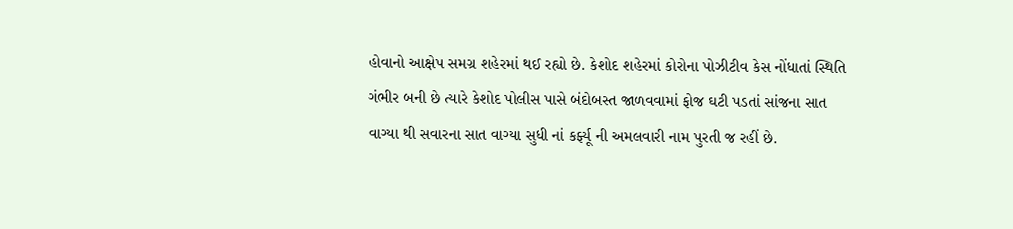હોવાનો આક્ષેપ સમગ્ર શહેરમાં થઈ રહ્યો છે. કેશોદ શહેરમાં કોરોના પોઝીટીવ કેસ નોંધાતાં સ્થિતિ ગંભીર બની છે ત્યારે કેશોદ પોલીસ પાસે બંદોબસ્ત જાળવવામાં ફોજ ઘટી પડતાં સાંજના સાત વાગ્યા થી સવારના સાત વાગ્યા સુધી નાં કર્ફ્યૂ ની અમલવારી નામ પુરતી જ રહીં છે.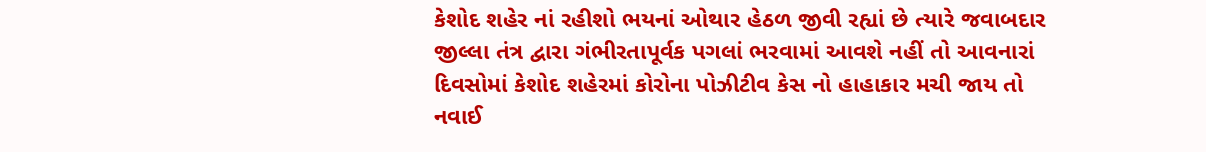કેશોદ શહેર નાં રહીશો ભયનાં ઓથાર હેઠળ જીવી રહ્યાં છે ત્યારે જવાબદાર જીલ્લા તંત્ર દ્વારા ગંભીરતાપૂર્વક પગલાં ભરવામાં આવશે નહીં તો આવનારાં દિવસોમાં કેશોદ શહેરમાં કોરોના પોઝીટીવ કેસ નો હાહાકાર મચી જાય તો નવાઈ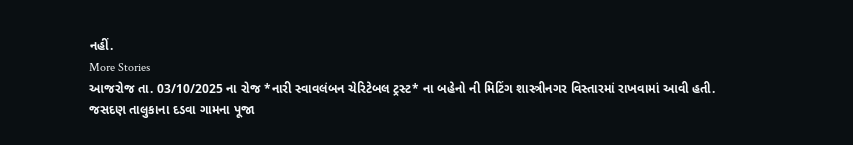નહીં.
More Stories
આજરોજ તા. 03/10/2025 ના રોજ *નારી સ્વાવલંબન ચેરિટેબલ ટ્રસ્ટ* ના બહેનો ની મિટિંગ શાસ્ત્રીનગર વિસ્તારમાં રાખવામાં આવી હતી.
જસદણ તાલુકાના દડવા ગામના પૂજા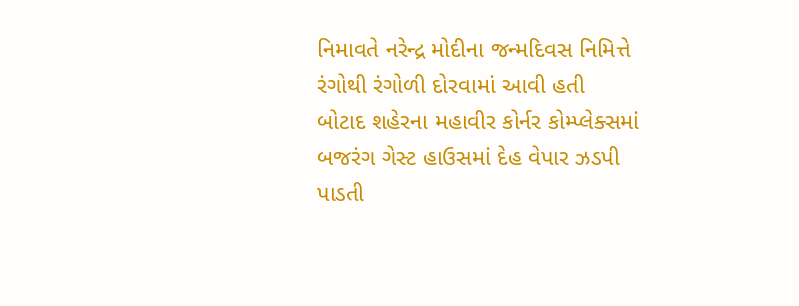નિમાવતે નરેન્દ્ર મોદીના જન્મદિવસ નિમિત્તે રંગોથી રંગોળી દોરવામાં આવી હતી
બોટાદ શહેરના મહાવીર કોર્નર કોમ્પ્લેક્સમાં બજરંગ ગેસ્ટ હાઉસમાં દેહ વેપાર ઝડપી પાડતી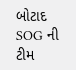બોટાદ SOG ની ટીમ